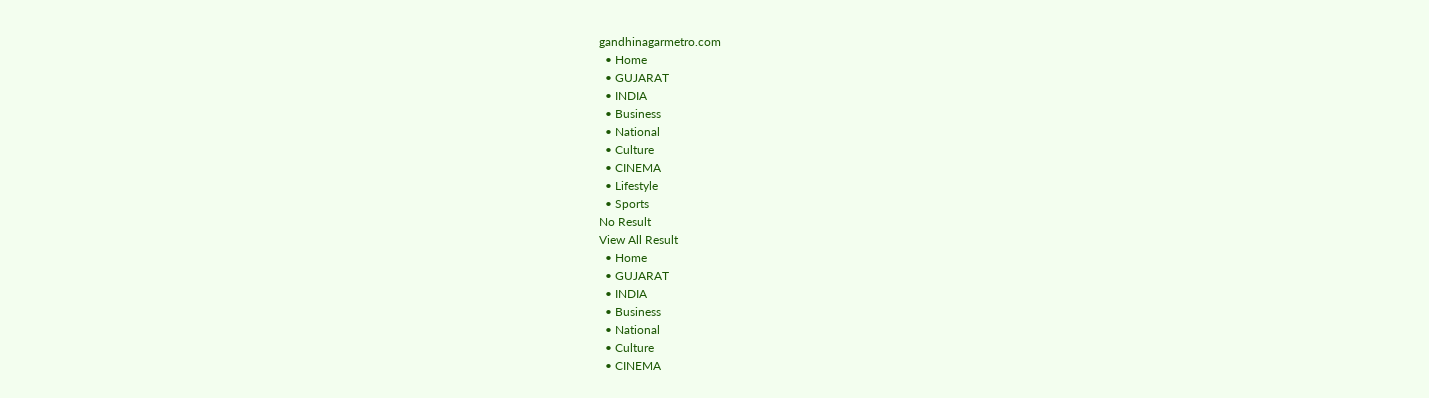gandhinagarmetro.com
  • Home
  • GUJARAT
  • INDIA
  • Business
  • National
  • Culture
  • CINEMA
  • Lifestyle
  • Sports
No Result
View All Result
  • Home
  • GUJARAT
  • INDIA
  • Business
  • National
  • Culture
  • CINEMA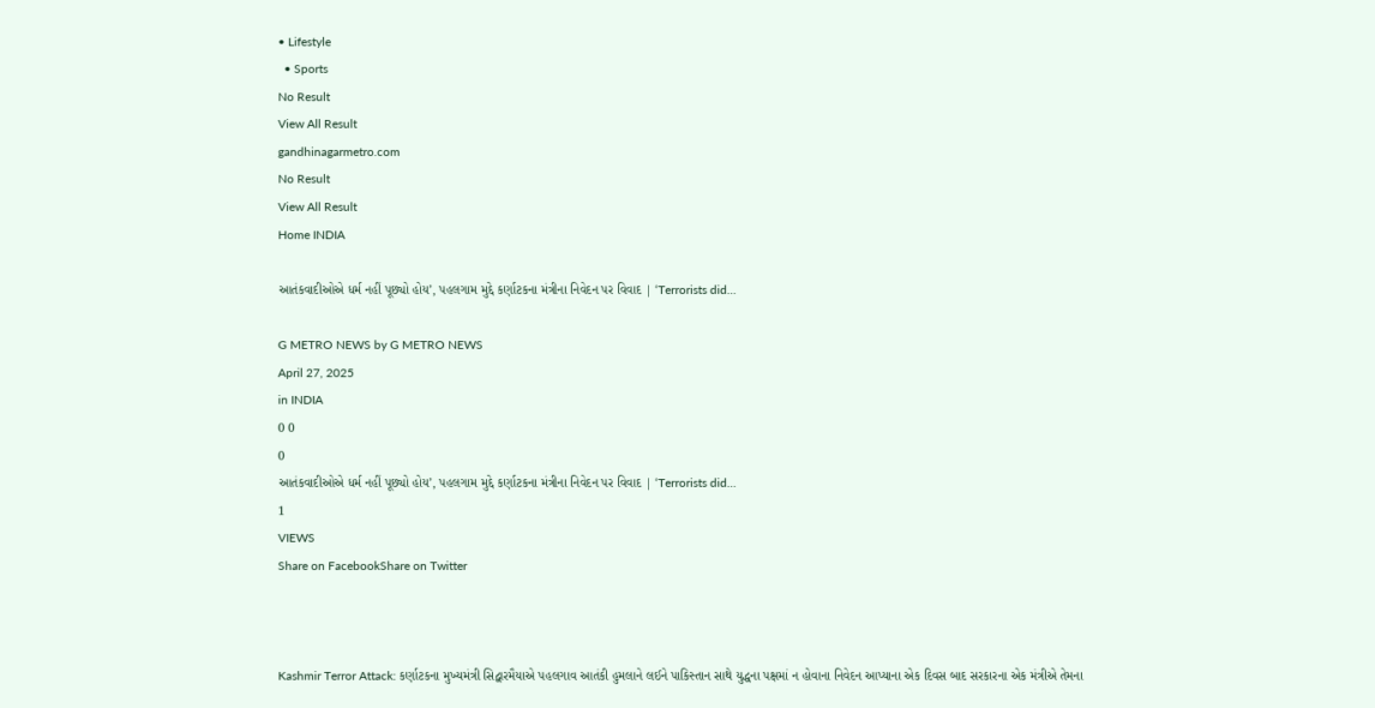• Lifestyle
  • Sports
No Result
View All Result
gandhinagarmetro.com
No Result
View All Result
Home INDIA

આતંકવાદીઓએ ધર્મ નહીં પૂછ્યો હોય’, પહલગામ મુદ્દે કર્ણાટકના મંત્રીના નિવેદન પર વિવાદ | ‘Terrorists did…

G METRO NEWS by G METRO NEWS
April 27, 2025
in INDIA
0 0
0
આતંકવાદીઓએ ધર્મ નહીં પૂછ્યો હોય’, પહલગામ મુદ્દે કર્ણાટકના મંત્રીના નિવેદન પર વિવાદ | ‘Terrorists did…
1
VIEWS
Share on FacebookShare on Twitter



Kashmir Terror Attack: કર્ણાટકના મુખ્યમંત્રી સિદ્વારમૈયાએ પહલગાવ આતંકી હુમલાને લઈને પાકિસ્તાન સાથે યુદ્ધના પક્ષમાં ન હોવાના નિવેદન આપ્યાના એક દિવસ બાદ સરકારના એક મંત્રીએ તેમના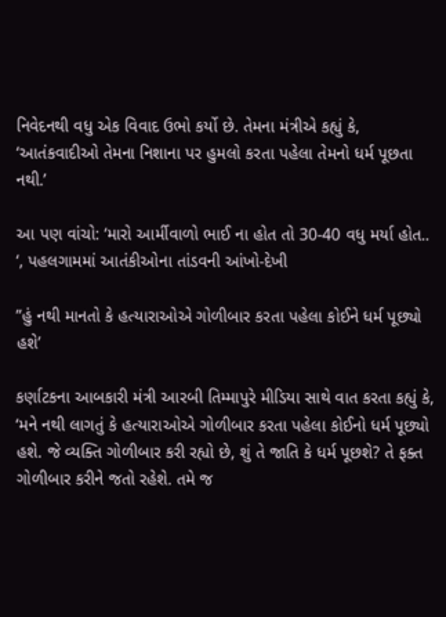નિવેદનથી વધુ એક વિવાદ ઉભો કર્યો છે. તેમના મંત્રીએ કહ્યું કે, ‘આતંકવાદીઓ તેમના નિશાના પર હુમલો કરતા પહેલા તેમનો ધર્મ પૂછતા નથી.’

આ પણ વાંચો: ‘મારો આર્મીવાળો ભાઈ ના હોત તો 30-40 વધુ મર્યા હોત.. ‘, પહલગામમાં આતંકીઓના તાંડવની આંખો-દેખી

”હું નથી માનતો કે હત્યારાઓએ ગોળીબાર કરતા પહેલા કોઈને ધર્મ પૂછ્યો હશે’

કર્ણાટકના આબકારી મંત્રી આરબી તિમ્માપુરે મીડિયા સાથે વાત કરતા કહ્યું કે, ‘મને નથી લાગતું કે હત્યારાઓએ ગોળીબાર કરતા પહેલા કોઈનો ધર્મ પૂછ્યો હશે. જે વ્યક્તિ ગોળીબાર કરી રહ્યો છે, શું તે જાતિ કે ધર્મ પૂછશે? તે ફક્ત ગોળીબાર કરીને જતો રહેશે. તમે જ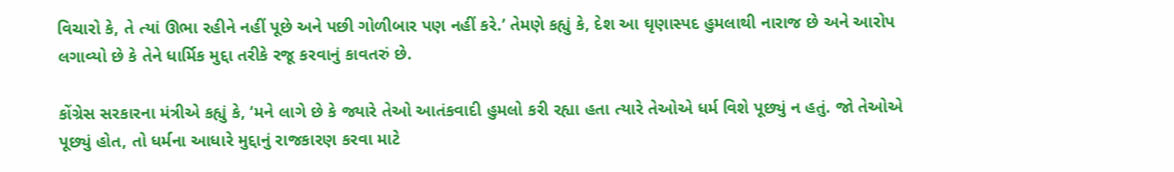વિચારો કે, તે ત્યાં ઊભા રહીને નહીં પૂછે અને પછી ગોળીબાર પણ નહીં કરે.’ તેમણે કહ્યું કે, દેશ આ ઘૃણાસ્પદ હુમલાથી નારાજ છે અને આરોપ લગાવ્યો છે કે તેને ધાર્મિક મુદ્દા તરીકે રજૂ કરવાનું કાવતરું છે.

કોંગ્રેસ સરકારના મંત્રીએ કહ્યું કે, ‘મને લાગે છે કે જ્યારે તેઓ આતંકવાદી હુમલો કરી રહ્યા હતા ત્યારે તેઓએ ધર્મ વિશે પૂછ્યું ન હતું. જો તેઓએ પૂછ્યું હોત, તો ધર્મના આધારે મુદ્દાનું રાજકારણ કરવા માટે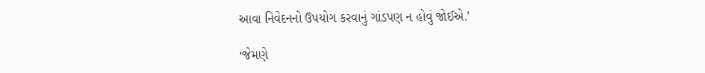આવા નિવેદનનો ઉપયોગ કરવાનું ગાંડપણ ન હોવું જોઈએ.’

‘જેમણે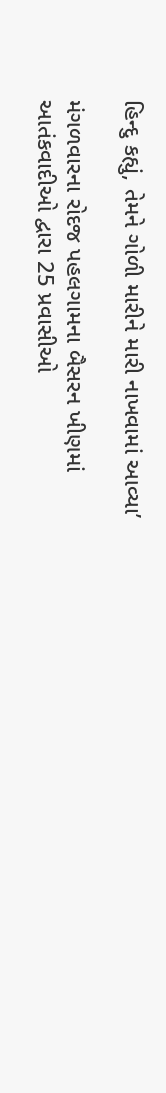હિન્દુ કહ્યું, તેમને ગોળી મારીને મારી નાખવામાં આવ્યા’

મંગળવારના રોદજ પહલગામના બૈસરન ખીણમાં આતંકવાદીઓ દ્વારા 25 પ્રવાસીઓ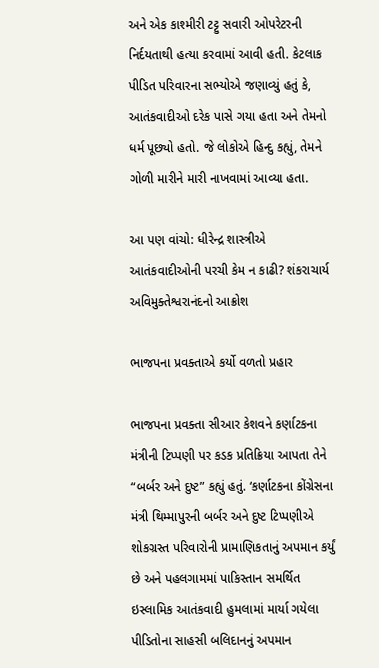અને એક કાશ્મીરી ટટ્ટુ સવારી ઓપરેટરની નિર્દયતાથી હત્યા કરવામાં આવી હતી. કેટલાક પીડિત પરિવારના સભ્યોએ જણાવ્યું હતું કે, આતંકવાદીઓ દરેક પાસે ગયા હતા અને તેમનો ધર્મ પૂછ્યો હતો. જે લોકોએ હિન્દુ કહ્યું, તેમને ગોળી મારીને મારી નાખવામાં આવ્યા હતા.

આ પણ વાંચો: ધીરેન્દ્ર શાસ્ત્રીએ આતંકવાદીઓની પરચી કેમ ન કાઢી? શંકરાચાર્ય અવિમુક્તેશ્વરાનંદનો આક્રોશ

ભાજપના પ્રવક્તાએ કર્યો વળતો પ્રહાર

ભાજપના પ્રવક્તા સીઆર કેશવને કર્ણાટકના મંત્રીની ટિપ્પણી પર કડક પ્રતિક્રિયા આપતા તેને “બર્બર અને દુષ્ટ” કહ્યું હતું. ‘કર્ણાટકના કોંગ્રેસના મંત્રી થિમ્માપુરની બર્બર અને દુષ્ટ ટિપ્પણીએ શોકગ્રસ્ત પરિવારોની પ્રામાણિકતાનું અપમાન કર્યું છે અને પહલગામમાં પાકિસ્તાન સમર્થિત ઇસ્લામિક આતંકવાદી હુમલામાં માર્યા ગયેલા પીડિતોના સાહસી બલિદાનનું અપમાન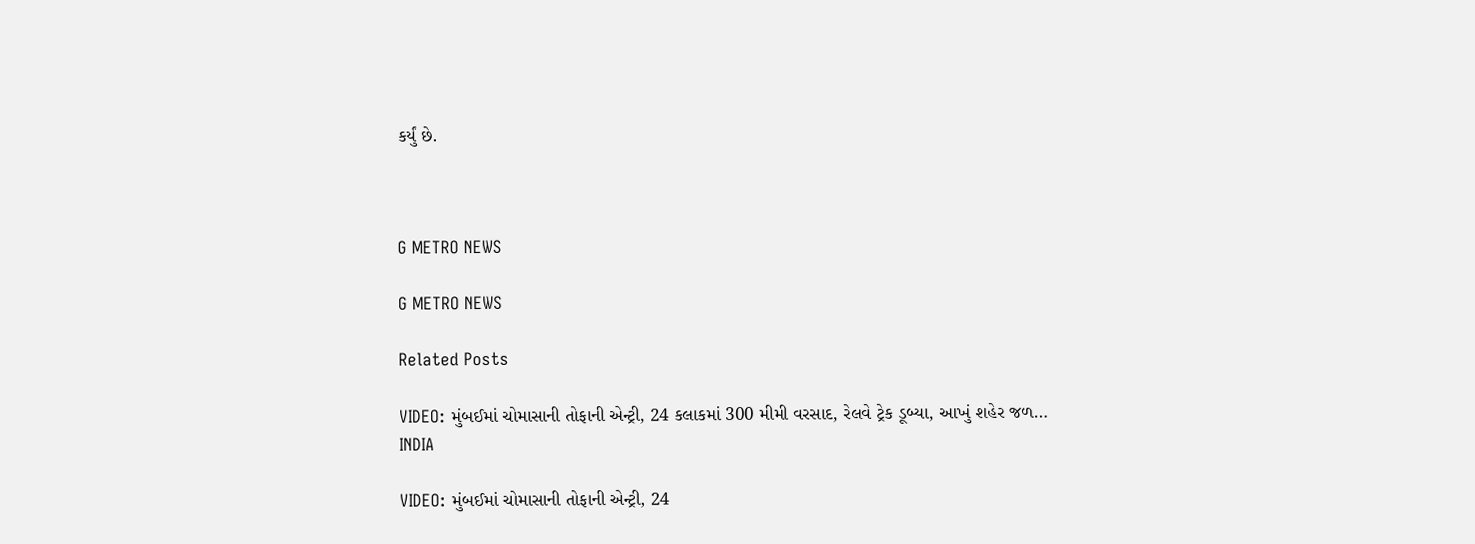કર્યું છે.



G METRO NEWS

G METRO NEWS

Related Posts

VIDEO: મુંબઈમાં ચોમાસાની તોફાની એન્ટ્રી, 24 કલાકમાં 300 મીમી વરસાદ, રેલવે ટ્રેક ડૂબ્યા, આખું શહેર જળ…
INDIA

VIDEO: મુંબઈમાં ચોમાસાની તોફાની એન્ટ્રી, 24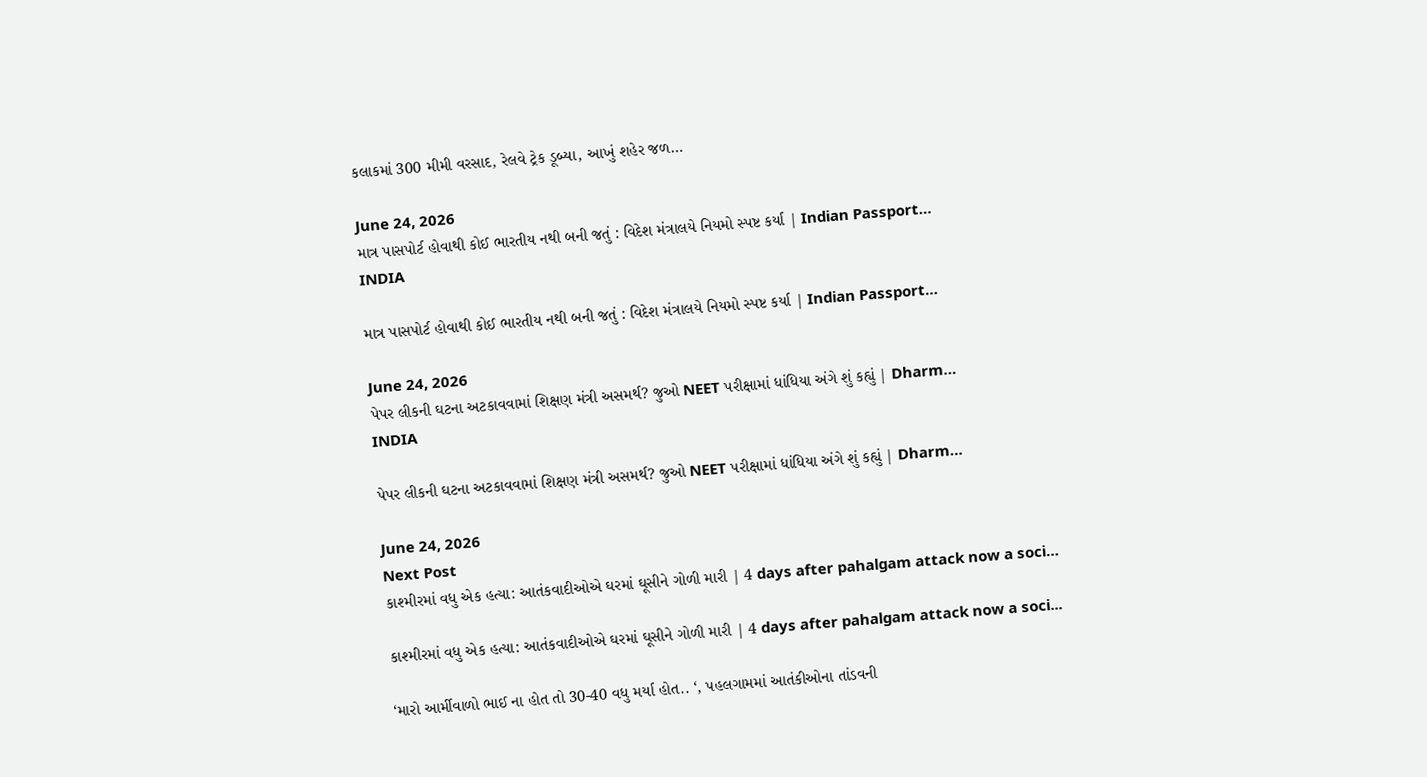કલાકમાં 300 મીમી વરસાદ, રેલવે ટ્રેક ડૂબ્યા, આખું શહેર જળ…

June 24, 2026
માત્ર પાસપોર્ટ હોવાથી કોઈ ભારતીય નથી બની જતું : વિદેશ મંત્રાલયે નિયમો સ્પષ્ટ કર્યા | Indian Passport…
INDIA

માત્ર પાસપોર્ટ હોવાથી કોઈ ભારતીય નથી બની જતું : વિદેશ મંત્રાલયે નિયમો સ્પષ્ટ કર્યા | Indian Passport…

June 24, 2026
પેપર લીકની ઘટના અટકાવવામાં શિક્ષણ મંત્રી અસમર્થ? જુઓ NEET પરીક્ષામાં ધાંધિયા અંગે શું કહ્યું | Dharm…
INDIA

પેપર લીકની ઘટના અટકાવવામાં શિક્ષણ મંત્રી અસમર્થ? જુઓ NEET પરીક્ષામાં ધાંધિયા અંગે શું કહ્યું | Dharm…

June 24, 2026
Next Post
કાશ્મીરમાં વધુ એક હત્યા: આતંકવાદીઓએ ઘરમાં ઘૂસીને ગોળી મારી | 4 days after pahalgam attack now a soci…

કાશ્મીરમાં વધુ એક હત્યા: આતંકવાદીઓએ ઘરમાં ઘૂસીને ગોળી મારી | 4 days after pahalgam attack now a soci...

‘મારો આર્મીવાળો ભાઈ ના હોત તો 30-40 વધુ મર્યા હોત.. ‘, પહલગામમાં આતંકીઓના તાંડવની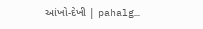આંખો-દેખી | pahalg…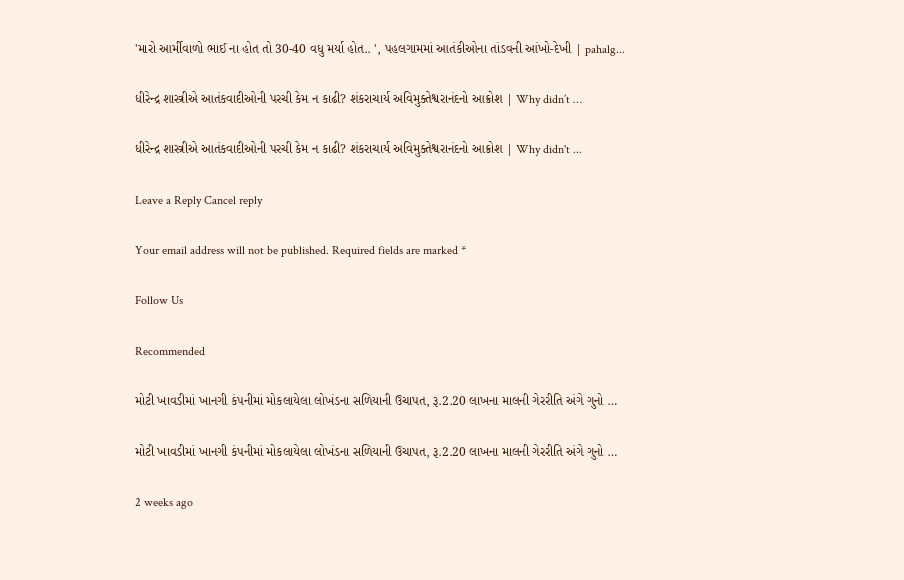'મારો આર્મીવાળો ભાઈ ના હોત તો 30-40 વધુ મર્યા હોત.. ', પહલગામમાં આતંકીઓના તાંડવની આંખો-દેખી | pahalg...

ધીરેન્દ્ર શાસ્ત્રીએ આતંકવાદીઓની પરચી કેમ ન કાઢી? શંકરાચાર્ય અવિમુક્તેશ્વરાનંદનો આક્રોશ | Why didn’t …

ધીરેન્દ્ર શાસ્ત્રીએ આતંકવાદીઓની પરચી કેમ ન કાઢી? શંકરાચાર્ય અવિમુક્તેશ્વરાનંદનો આક્રોશ | Why didn't ...

Leave a Reply Cancel reply

Your email address will not be published. Required fields are marked *

Follow Us

Recommended

મોટી ખાવડીમાં ખાનગી કંપનીમાં મોકલાયેલા લોખંડના સળિયાની ઉચાપત, રૂ.2.20 લાખના માલની ગેરરીતિ અંગે ગુનો …

મોટી ખાવડીમાં ખાનગી કંપનીમાં મોકલાયેલા લોખંડના સળિયાની ઉચાપત, રૂ.2.20 લાખના માલની ગેરરીતિ અંગે ગુનો …

2 weeks ago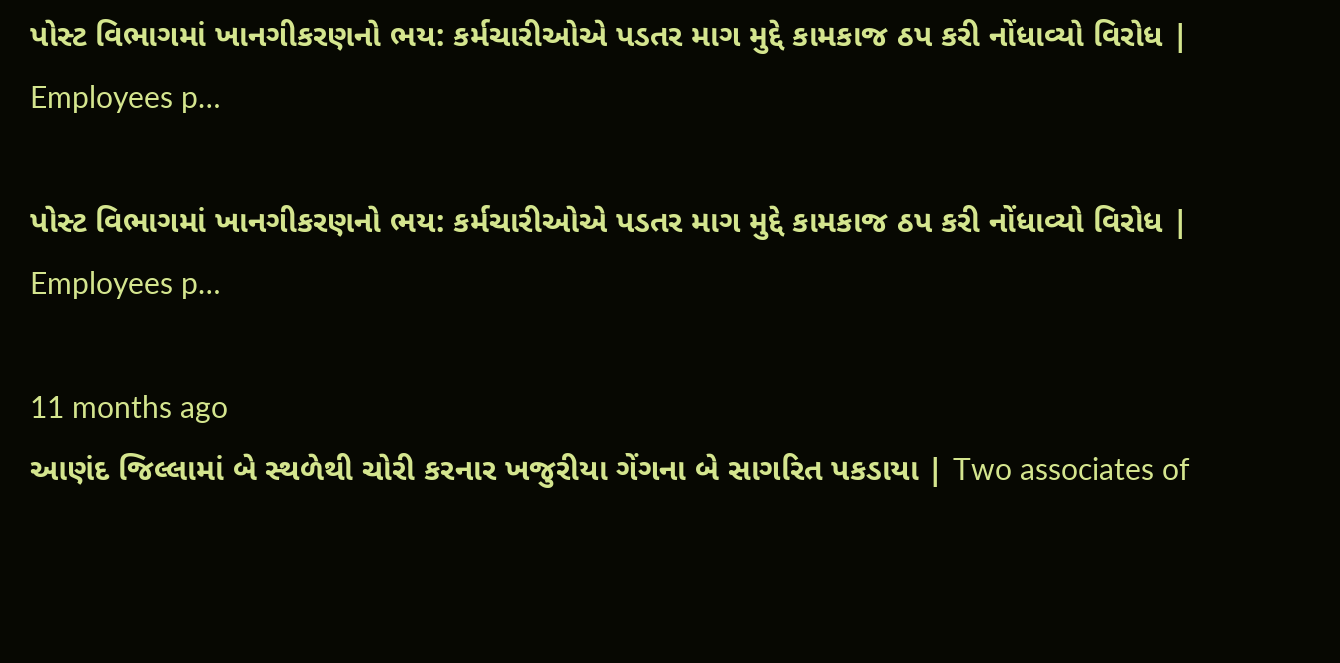પોસ્ટ વિભાગમાં ખાનગીકરણનો ભય: કર્મચારીઓએ પડતર માગ મુદ્દે કામકાજ ઠપ કરી નોંધાવ્યો વિરોધ | Employees p…

પોસ્ટ વિભાગમાં ખાનગીકરણનો ભય: કર્મચારીઓએ પડતર માગ મુદ્દે કામકાજ ઠપ કરી નોંધાવ્યો વિરોધ | Employees p…

11 months ago
આણંદ જિલ્લામાં બે સ્થળેથી ચોરી કરનાર ખજુરીયા ગેંગના બે સાગરિત પકડાયા | Two associates of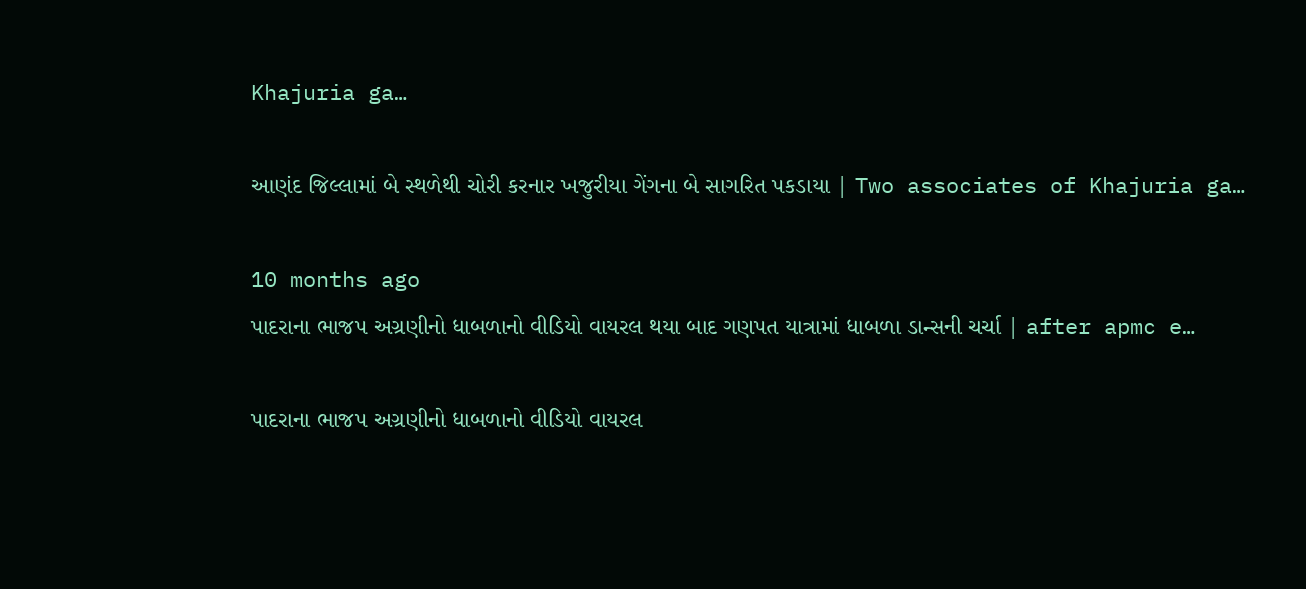Khajuria ga…

આણંદ જિલ્લામાં બે સ્થળેથી ચોરી કરનાર ખજુરીયા ગેંગના બે સાગરિત પકડાયા | Two associates of Khajuria ga…

10 months ago
પાદરાના ભાજપ અગ્રણીનો ધાબળાનો વીડિયો વાયરલ થયા બાદ ગણપત યાત્રામાં ધાબળા ડાન્સની ચર્ચા | after apmc e…

પાદરાના ભાજપ અગ્રણીનો ધાબળાનો વીડિયો વાયરલ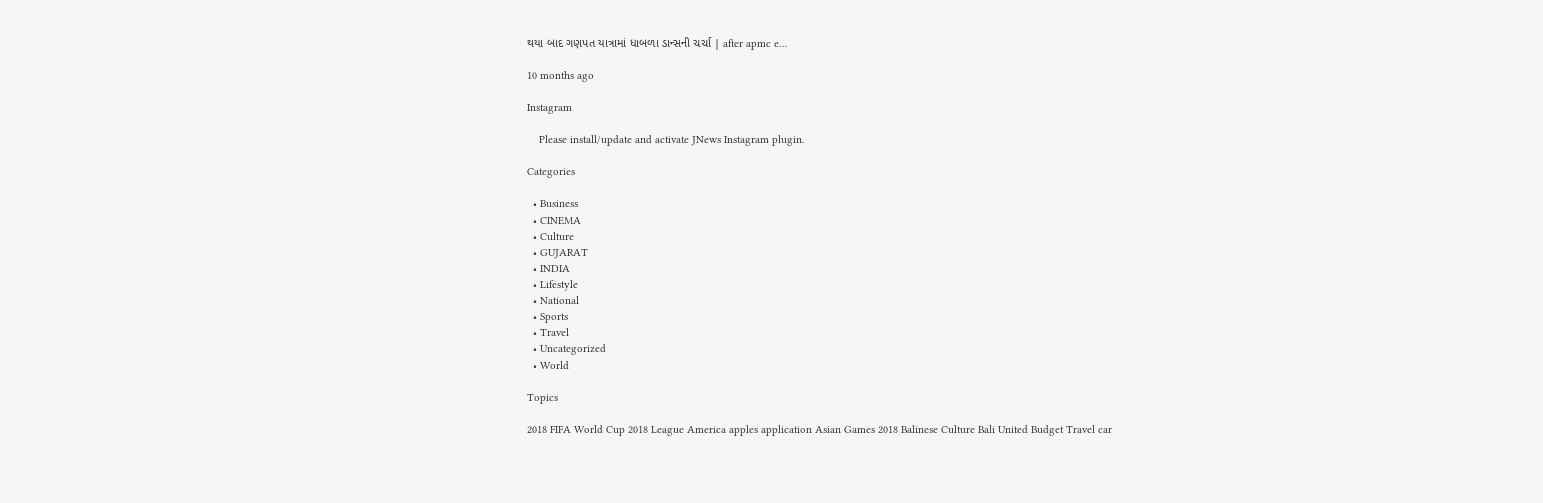થયા બાદ ગણપત યાત્રામાં ધાબળા ડાન્સની ચર્ચા | after apmc e…

10 months ago

Instagram

    Please install/update and activate JNews Instagram plugin.

Categories

  • Business
  • CINEMA
  • Culture
  • GUJARAT
  • INDIA
  • Lifestyle
  • National
  • Sports
  • Travel
  • Uncategorized
  • World

Topics

2018 FIFA World Cup 2018 League America apples application Asian Games 2018 Balinese Culture Bali United Budget Travel car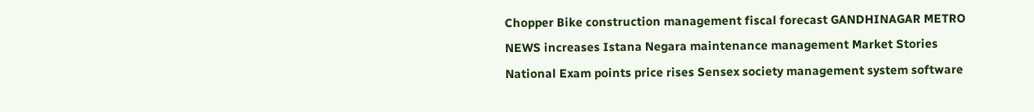Chopper Bike construction management fiscal forecast GANDHINAGAR METRO NEWS increases Istana Negara maintenance management Market Stories National Exam points price rises Sensex society management system software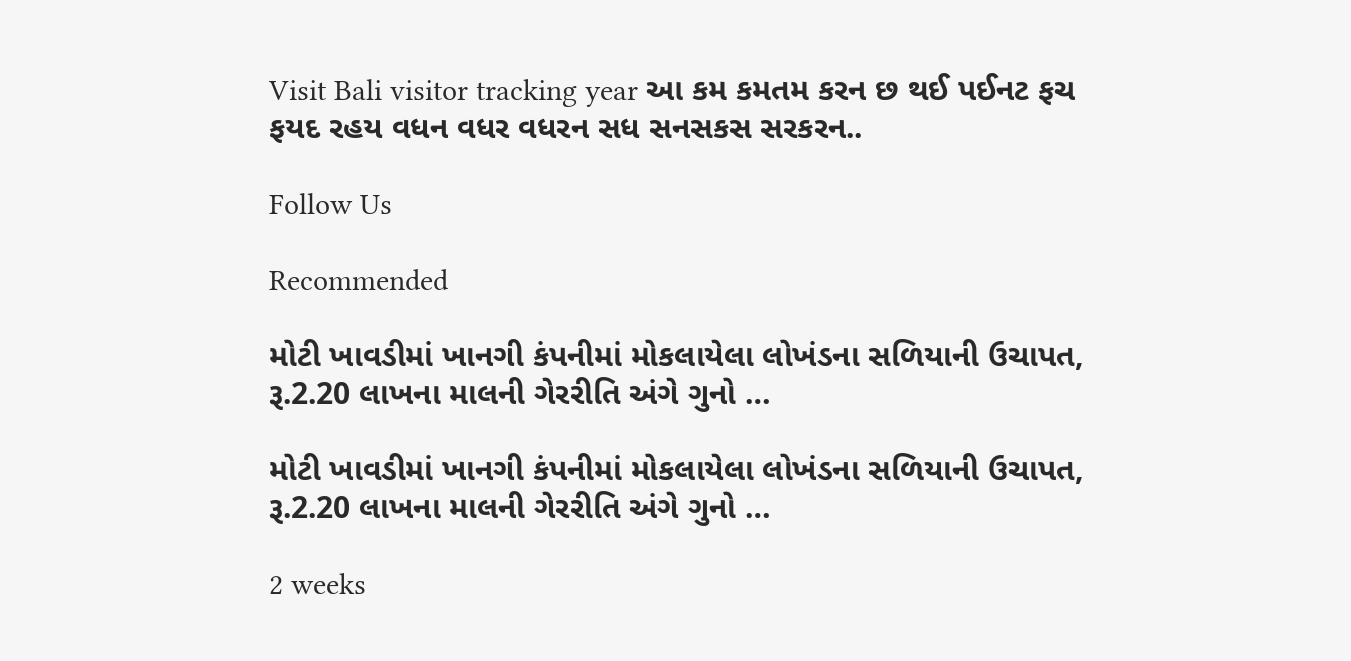Visit Bali visitor tracking year આ કમ કમતમ કરન છ થઈ પઈનટ ફચ ફયદ રહય વધન વધર વધરન સધ સનસકસ સરકરન..

Follow Us

Recommended

મોટી ખાવડીમાં ખાનગી કંપનીમાં મોકલાયેલા લોખંડના સળિયાની ઉચાપત, રૂ.2.20 લાખના માલની ગેરરીતિ અંગે ગુનો …

મોટી ખાવડીમાં ખાનગી કંપનીમાં મોકલાયેલા લોખંડના સળિયાની ઉચાપત, રૂ.2.20 લાખના માલની ગેરરીતિ અંગે ગુનો …

2 weeks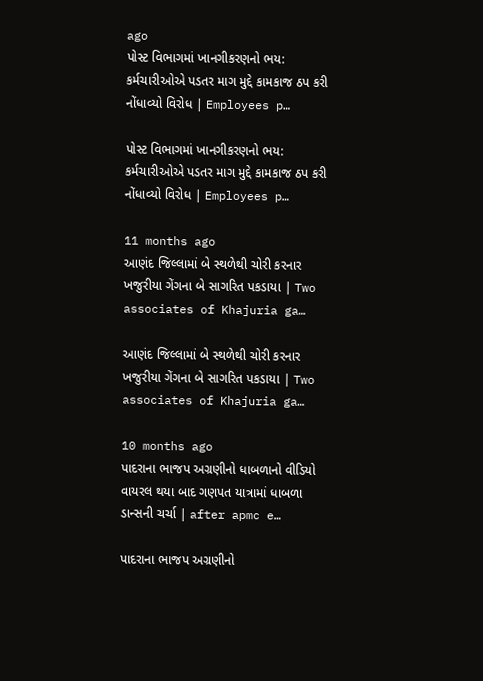ago
પોસ્ટ વિભાગમાં ખાનગીકરણનો ભય: કર્મચારીઓએ પડતર માગ મુદ્દે કામકાજ ઠપ કરી નોંધાવ્યો વિરોધ | Employees p…

પોસ્ટ વિભાગમાં ખાનગીકરણનો ભય: કર્મચારીઓએ પડતર માગ મુદ્દે કામકાજ ઠપ કરી નોંધાવ્યો વિરોધ | Employees p…

11 months ago
આણંદ જિલ્લામાં બે સ્થળેથી ચોરી કરનાર ખજુરીયા ગેંગના બે સાગરિત પકડાયા | Two associates of Khajuria ga…

આણંદ જિલ્લામાં બે સ્થળેથી ચોરી કરનાર ખજુરીયા ગેંગના બે સાગરિત પકડાયા | Two associates of Khajuria ga…

10 months ago
પાદરાના ભાજપ અગ્રણીનો ધાબળાનો વીડિયો વાયરલ થયા બાદ ગણપત યાત્રામાં ધાબળા ડાન્સની ચર્ચા | after apmc e…

પાદરાના ભાજપ અગ્રણીનો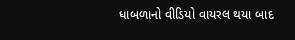ધાબળાનો વીડિયો વાયરલ થયા બાદ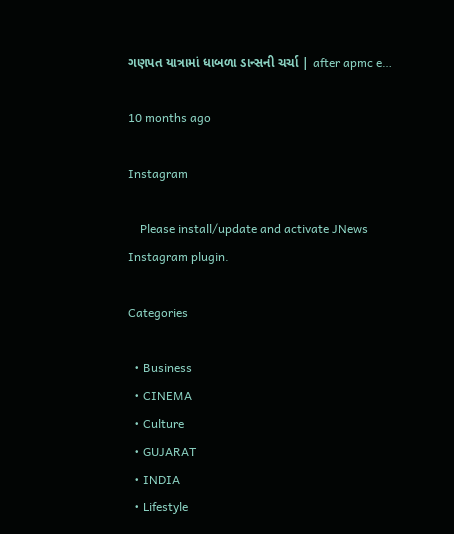ગણપત યાત્રામાં ધાબળા ડાન્સની ચર્ચા | after apmc e…

10 months ago

Instagram

    Please install/update and activate JNews Instagram plugin.

Categories

  • Business
  • CINEMA
  • Culture
  • GUJARAT
  • INDIA
  • Lifestyle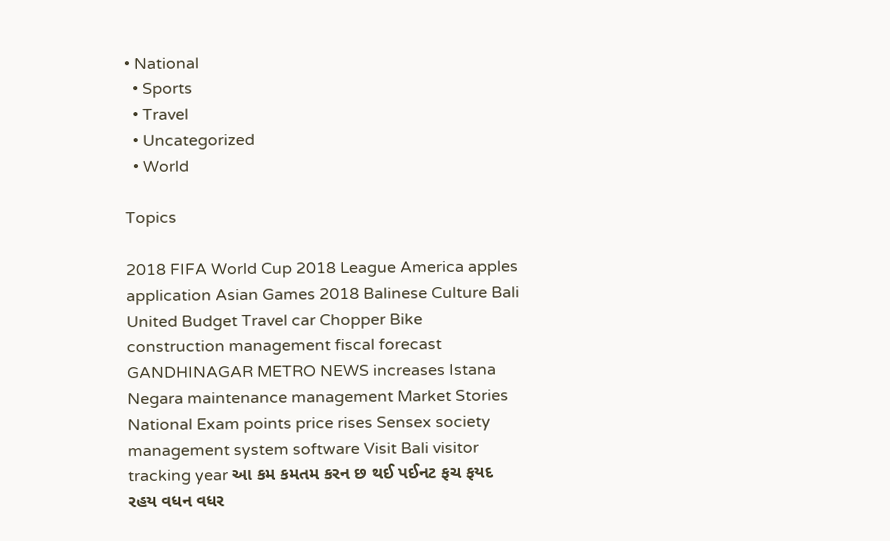• National
  • Sports
  • Travel
  • Uncategorized
  • World

Topics

2018 FIFA World Cup 2018 League America apples application Asian Games 2018 Balinese Culture Bali United Budget Travel car Chopper Bike construction management fiscal forecast GANDHINAGAR METRO NEWS increases Istana Negara maintenance management Market Stories National Exam points price rises Sensex society management system software Visit Bali visitor tracking year આ કમ કમતમ કરન છ થઈ પઈનટ ફચ ફયદ રહય વધન વધર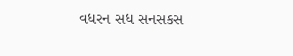વધરન સધ સનસકસ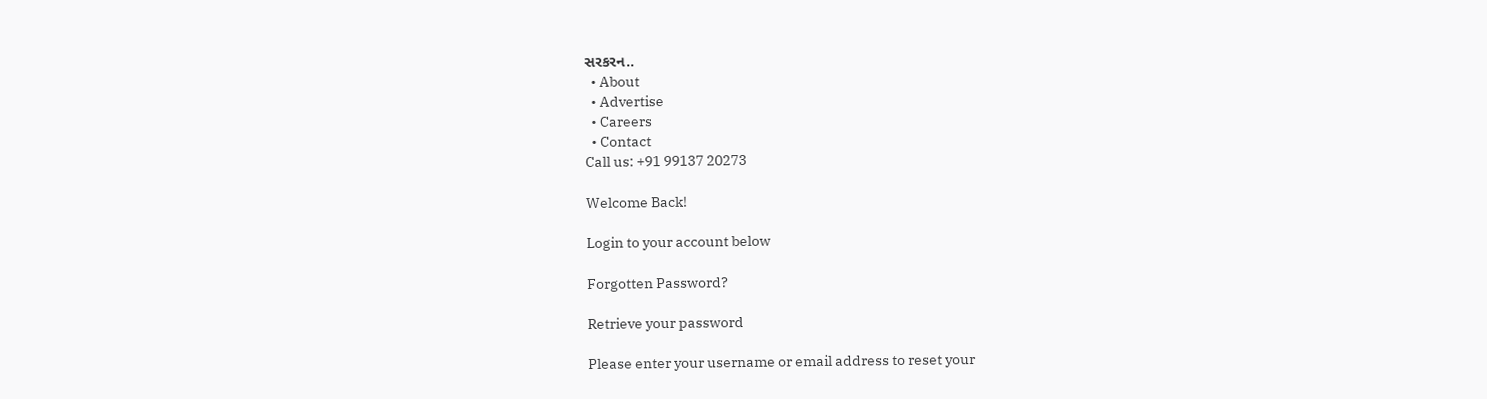સરકરન..
  • About
  • Advertise
  • Careers
  • Contact
Call us: +91 99137 20273

Welcome Back!

Login to your account below

Forgotten Password?

Retrieve your password

Please enter your username or email address to reset your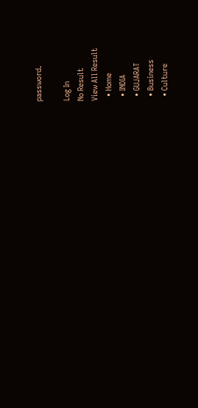password.

Log In
No Result
View All Result
  • Home
  • INDIA
  • GUJARAT
  • Business
  • Culture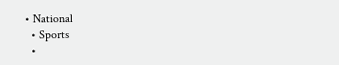• National
  • Sports
  •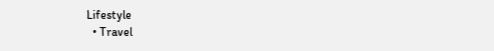Lifestyle
  • Travel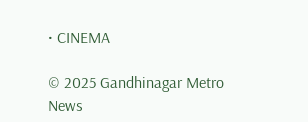• CINEMA

© 2025 Gandhinagar Metro News